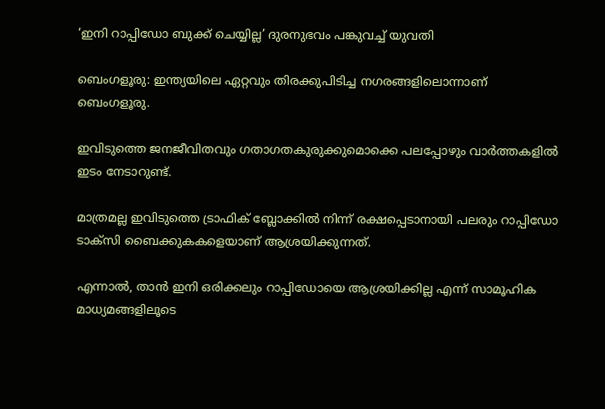‘ഇനി റാപ്പിഡോ ബുക്ക്‌ ചെയ്യില്ല’ ദുരനുഭവം പങ്കുവച്ച് യുവതി

ബെംഗളൂരു: ഇന്ത്യയിലെ ഏറ്റവും തിരക്കുപിടിച്ച നഗരങ്ങളിലൊന്നാണ് ബെംഗളൂരു.

ഇവിടുത്തെ ജനജീവിതവും ഗതാഗതകുരുക്കുമൊക്കെ പലപ്പോഴും വാര്‍ത്തകളില്‍ ഇടം നേടാറുണ്ട്.

മാത്രമല്ല ഇവിടുത്തെ ട്രാഫിക് ബ്ലോക്കില്‍ നിന്ന് രക്ഷപ്പെടാനായി പലരും റാപ്പിഡോ ടാക്‌സി ബൈക്കുകകളെയാണ് ആശ്രയിക്കുന്നത്.

എന്നാല്‍, താന്‍ ഇനി ഒരിക്കലും റാപ്പിഡോയെ ആശ്രയിക്കില്ല എന്ന് സാമൂഹിക മാധ്യമങ്ങളിലൂടെ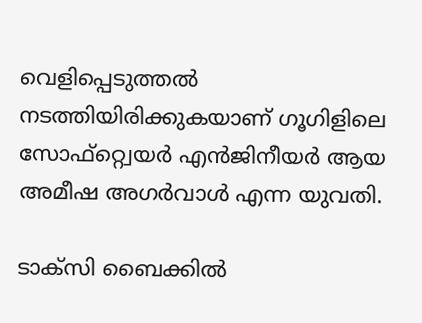വെളിപ്പെടുത്തല്‍ നടത്തിയിരിക്കുകയാണ് ഗൂഗിളിലെ സോഫ്റ്റ്വെയര്‍ എന്‍ജിനീയര്‍ ആയ അമീഷ അഗര്‍വാള്‍ എന്ന യുവതി.

ടാക്‌സി ബൈക്കില്‍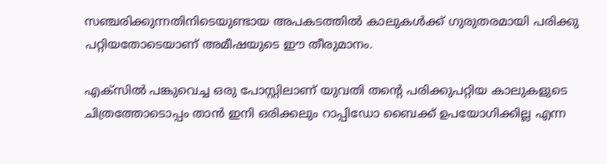സഞ്ചരിക്കുന്നതിനിടെയുണ്ടായ അപകടത്തില്‍ കാലുകള്‍ക്ക് ഗുരുതരമായി പരിക്കു പറ്റിയതോടെയാണ് അമീഷയുടെ ഈ തീരുമാനം.

എക്സില്‍ പങ്കുവെച്ച ഒരു പോസ്റ്റിലാണ് യുവതി തന്റെ പരിക്കുപറ്റിയ കാലുകളുടെ ചിത്രത്തോടൊപ്പം താന്‍ ഇനി ഒരിക്കലും റാപ്പിഡോ ബൈക്ക് ഉപയോഗിക്കില്ല എന്ന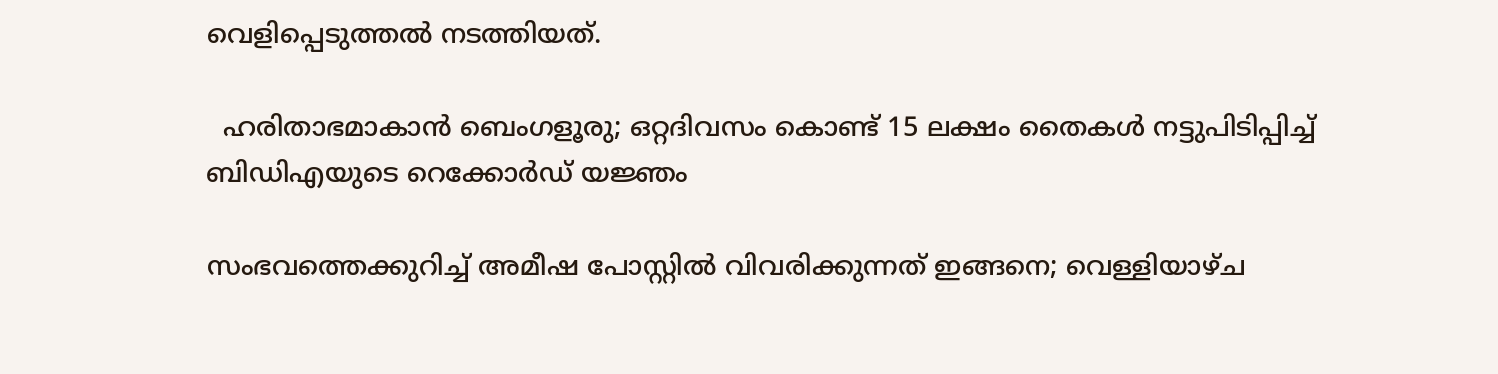വെളിപ്പെടുത്തല്‍ നടത്തിയത്.

  ഹരിതാഭമാകാൻ ബെംഗളൂരു; ഒറ്റദിവസം കൊണ്ട് 15 ലക്ഷം തൈകൾ നട്ടുപിടിപ്പിച്ച് ബിഡിഎയുടെ റെക്കോർഡ് യജ്ഞം

സംഭവത്തെക്കുറിച്ച്‌ അമീഷ പോസ്റ്റില്‍ വിവരിക്കുന്നത് ഇങ്ങനെ; വെള്ളിയാഴ്ച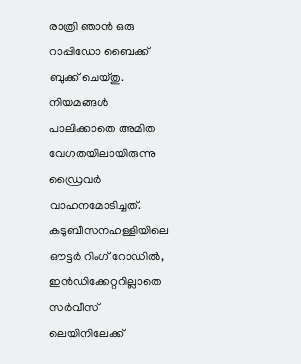രാത്രി ഞാന്‍ ഒരു റാപ്പിഡോ ബൈക്ക് ബുക്ക് ചെയ്തു. നിയമങ്ങള്‍ പാലിക്കാതെ അമിത വേഗതയിലായിരുന്നു ഡ്രൈവര്‍ വാഹനമോടിച്ചത്. കടുബീസനഹള്ളിയിലെ ഔട്ടര്‍ റിംഗ് റോഡില്‍, ഇന്‍ഡിക്കേറ്ററില്ലാതെ സര്‍വീസ് ലെയിനിലേക്ക്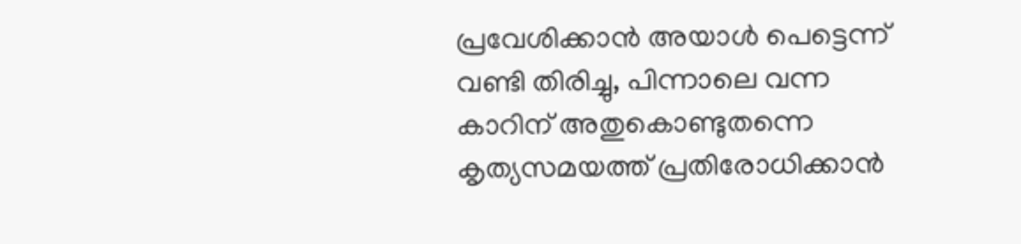പ്രവേശിക്കാന്‍ അയാള്‍ പെട്ടെന്ന് വണ്ടി തിരിച്ചു, പിന്നാലെ വന്ന കാറിന് അതുകൊണ്ടുതന്നെ കൃത്യസമയത്ത് പ്രതിരോധിക്കാന്‍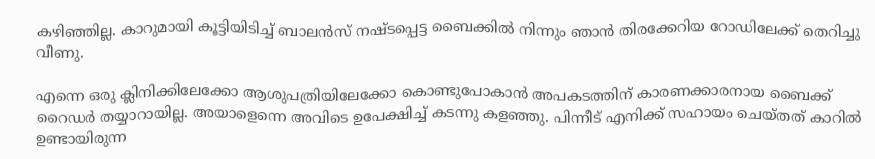കഴിഞ്ഞില്ല. കാറുമായി കൂട്ടിയിടിച്ച്‌ ബാലന്‍സ് നഷ്ടപ്പെട്ട ബൈക്കില്‍ നിന്നും ഞാന്‍ തിരക്കേറിയ റോഡിലേക്ക് തെറിച്ചു വീണു.

എന്നെ ഒരു ക്ലിനിക്കിലേക്കോ ആശുപത്രിയിലേക്കോ കൊണ്ടുപോകാന്‍ അപകടത്തിന് കാരണക്കാരനായ ബൈക്ക് റൈഡര്‍ തയ്യാറായില്ല. അയാളെന്നെ അവിടെ ഉപേക്ഷിച്ച്‌ കടന്നു കളഞ്ഞു. പിന്നീട് എനിക്ക് സഹായം ചെയ്തത് കാറില്‍ ഉണ്ടായിരുന്ന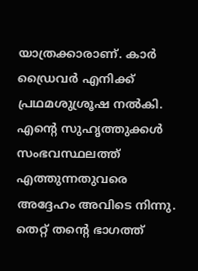യാത്രക്കാരാണ്. കാര്‍ ഡ്രൈവര്‍ എനിക്ക് പ്രഥമശുശ്രൂഷ നല്‍കി. എന്റെ സുഹൃത്തുക്കള്‍ സംഭവസ്ഥലത്ത് എത്തുന്നതുവരെ അദ്ദേഹം അവിടെ നിന്നു. തെറ്റ് തന്റെ ഭാഗത്ത്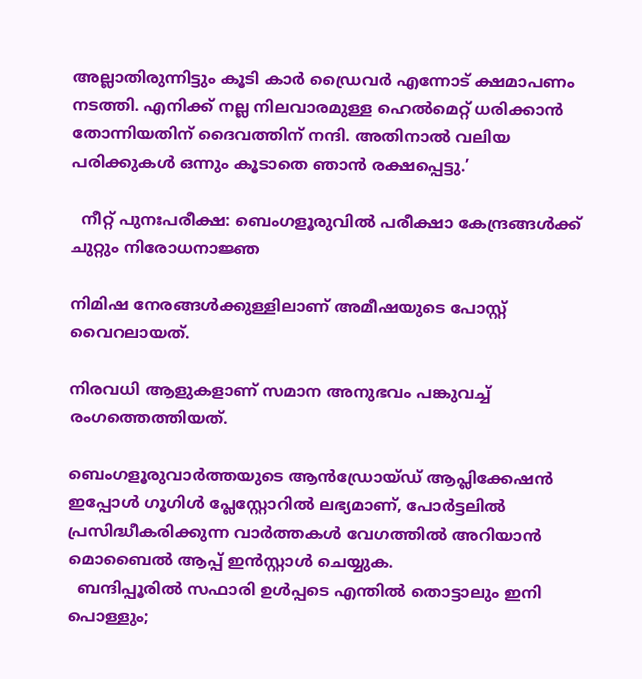അല്ലാതിരുന്നിട്ടും കൂടി കാര്‍ ഡ്രൈവര്‍ എന്നോട് ക്ഷമാപണം നടത്തി. എനിക്ക് നല്ല നിലവാരമുള്ള ഹെല്‍മെറ്റ് ധരിക്കാന്‍ തോന്നിയതിന് ദൈവത്തിന് നന്ദി. അതിനാല്‍ വലിയ പരിക്കുകള്‍ ഒന്നും കൂടാതെ ഞാന്‍ രക്ഷപ്പെട്ടു.’

  നീറ്റ് പുനഃപരീക്ഷ: ബെംഗളൂരുവിൽ പരീക്ഷാ കേന്ദ്രങ്ങൾക്ക് ചുറ്റും നിരോധനാജ്ഞ

നിമിഷ നേരങ്ങള്‍ക്കുള്ളിലാണ് അമീഷയുടെ പോസ്റ്റ് വൈറലായത്.

നിരവധി ആളുകളാണ് സമാന അനുഭവം പങ്കുവച്ച്‌ രംഗത്തെത്തിയത്.

ബെംഗളൂരുവാർത്തയുടെ ആൻഡ്രോയ്ഡ് ആപ്ലിക്കേഷൻ ഇപ്പോൾ ഗൂഗിൾ പ്ലേസ്റ്റോറിൽ ലഭ്യമാണ്, പോർട്ടലിൽ പ്രസിദ്ധീകരിക്കുന്ന വാർത്തകൾ വേഗത്തിൽ അറിയാൻ മൊബൈൽ ആപ്പ് ഇൻസ്റ്റാൾ ചെയ്യുക.
  ബന്ദിപ്പൂരിൽ സഫാരി ഉൾപ്പടെ എന്തിൽ തൊട്ടാലും ഇനി പൊള്ളും;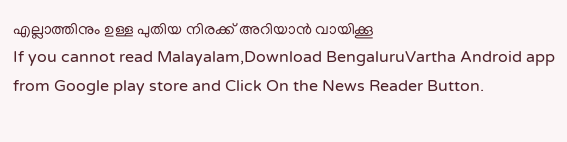എല്ലാത്തിനും ഉള്ള പുതിയ നിരക്ക് അറിയാൻ വായിക്കൂ
If you cannot read Malayalam,Download BengaluruVartha Android app from Google play store and Click On the News Reader Button.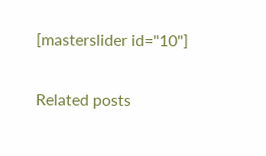[masterslider id="10"]

Related posts